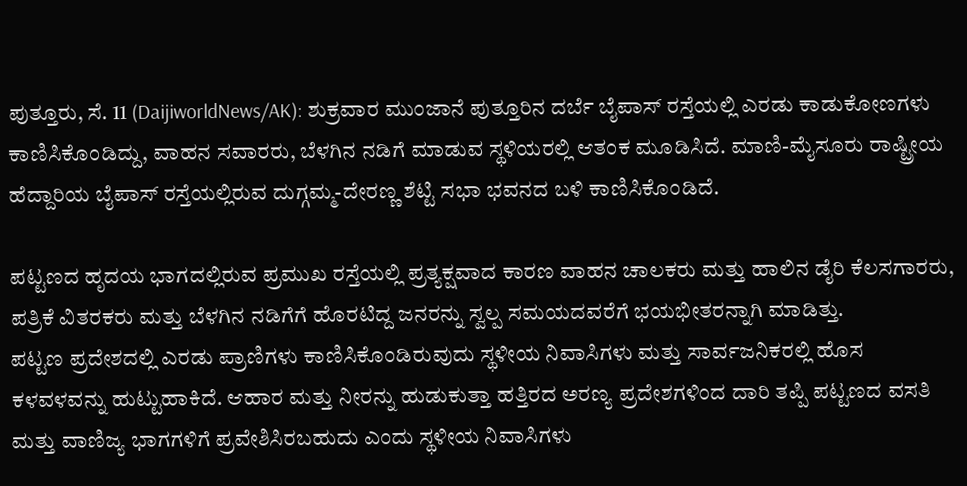ಪುತ್ತೂರು, ಸೆ. 11 (DaijiworldNews/AK): ಶುಕ್ರವಾರ ಮುಂಜಾನೆ ಪುತ್ತೂರಿನ ದರ್ಬೆ ಬೈಪಾಸ್ ರಸ್ತೆಯಲ್ಲಿ ಎರಡು ಕಾಡುಕೋಣಗಳು ಕಾಣಿಸಿಕೊಂಡಿದ್ದು, ವಾಹನ ಸವಾರರು, ಬೆಳಗಿನ ನಡಿಗೆ ಮಾಡುವ ಸ್ಥಳಿಯರಲ್ಲಿ ಆತಂಕ ಮೂಡಿಸಿದೆ. ಮಾಣಿ-ಮೈಸೂರು ರಾಷ್ಟ್ರೀಯ ಹೆದ್ದಾರಿಯ ಬೈಪಾಸ್ ರಸ್ತೆಯಲ್ಲಿರುವ ದುಗ್ಗಮ್ಮ-ದೇರಣ್ಣ ಶೆಟ್ಟಿ ಸಭಾ ಭವನದ ಬಳಿ ಕಾಣಿಸಿಕೊಂಡಿದೆ.

ಪಟ್ಟಣದ ಹೃದಯ ಭಾಗದಲ್ಲಿರುವ ಪ್ರಮುಖ ರಸ್ತೆಯಲ್ಲಿ ಪ್ರತ್ಯಕ್ಷವಾದ ಕಾರಣ ವಾಹನ ಚಾಲಕರು ಮತ್ತು ಹಾಲಿನ ಡೈರಿ ಕೆಲಸಗಾರರು, ಪತ್ರಿಕೆ ವಿತರಕರು ಮತ್ತು ಬೆಳಗಿನ ನಡಿಗೆಗೆ ಹೊರಟಿದ್ದ ಜನರನ್ನು ಸ್ವಲ್ಪ ಸಮಯದವರೆಗೆ ಭಯಭೀತರನ್ನಾಗಿ ಮಾಡಿತ್ತು.
ಪಟ್ಟಣ ಪ್ರದೇಶದಲ್ಲಿ ಎರಡು ಪ್ರಾಣಿಗಳು ಕಾಣಿಸಿಕೊಂಡಿರುವುದು ಸ್ಥಳೀಯ ನಿವಾಸಿಗಳು ಮತ್ತು ಸಾರ್ವಜನಿಕರಲ್ಲಿ ಹೊಸ ಕಳವಳವನ್ನು ಹುಟ್ಟುಹಾಕಿದೆ. ಆಹಾರ ಮತ್ತು ನೀರನ್ನು ಹುಡುಕುತ್ತಾ ಹತ್ತಿರದ ಅರಣ್ಯ ಪ್ರದೇಶಗಳಿಂದ ದಾರಿ ತಪ್ಪಿ ಪಟ್ಟಣದ ವಸತಿ ಮತ್ತು ವಾಣಿಜ್ಯ ಭಾಗಗಳಿಗೆ ಪ್ರವೇಶಿಸಿರಬಹುದು ಎಂದು ಸ್ಥಳೀಯ ನಿವಾಸಿಗಳು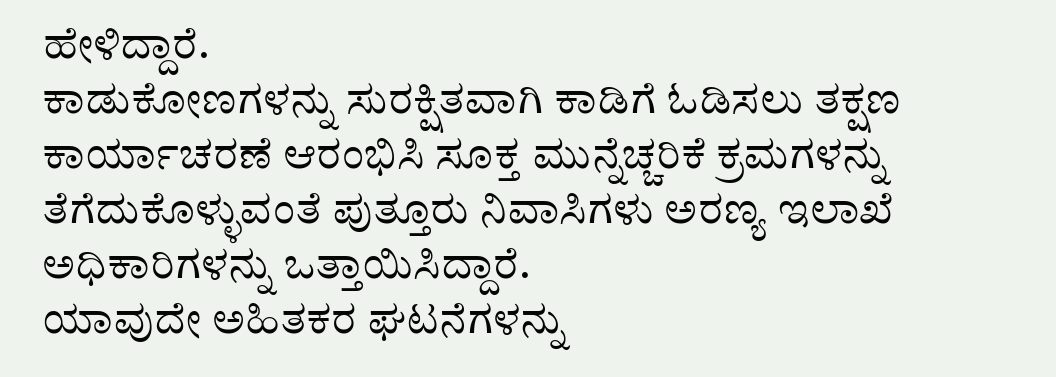ಹೇಳಿದ್ದಾರೆ.
ಕಾಡುಕೋಣಗಳನ್ನು ಸುರಕ್ಷಿತವಾಗಿ ಕಾಡಿಗೆ ಓಡಿಸಲು ತಕ್ಷಣ ಕಾರ್ಯಾಚರಣೆ ಆರಂಭಿಸಿ ಸೂಕ್ತ ಮುನ್ನೆಚ್ಚರಿಕೆ ಕ್ರಮಗಳನ್ನು ತೆಗೆದುಕೊಳ್ಳುವಂತೆ ಪುತ್ತೂರು ನಿವಾಸಿಗಳು ಅರಣ್ಯ ಇಲಾಖೆ ಅಧಿಕಾರಿಗಳನ್ನು ಒತ್ತಾಯಿಸಿದ್ದಾರೆ.
ಯಾವುದೇ ಅಹಿತಕರ ಘಟನೆಗಳನ್ನು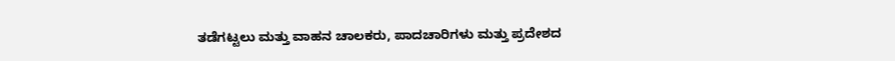ತಡೆಗಟ್ಟಲು ಮತ್ತು ವಾಹನ ಚಾಲಕರು, ಪಾದಚಾರಿಗಳು ಮತ್ತು ಪ್ರದೇಶದ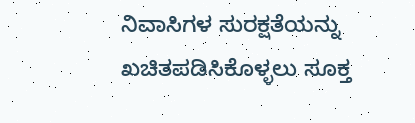ನಿವಾಸಿಗಳ ಸುರಕ್ಷತೆಯನ್ನು ಖಚಿತಪಡಿಸಿಕೊಳ್ಳಲು ಸೂಕ್ತ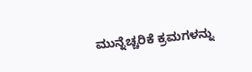ಮುನ್ನೆಚ್ಚರಿಕೆ ಕ್ರಮಗಳನ್ನು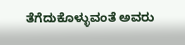ತೆಗೆದುಕೊಳ್ಳುವಂತೆ ಅವರು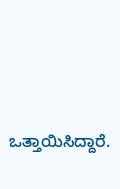ಒತ್ತಾಯಿಸಿದ್ದಾರೆ.